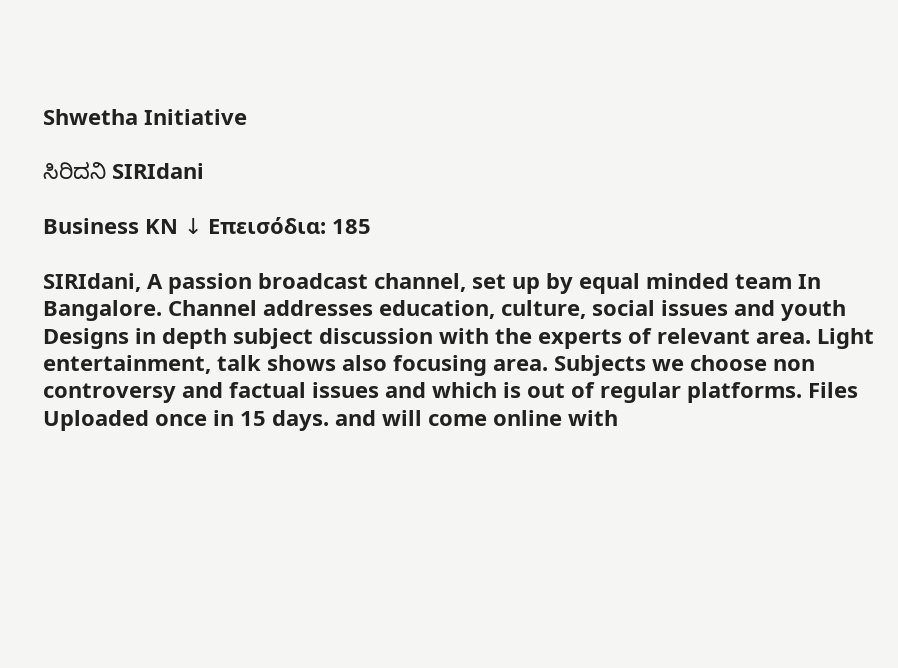Shwetha Initiative

ಸಿರಿದನಿ SIRIdani

Business KN ↓ Επεισόδια: 185

SIRIdani, A passion broadcast channel, set up by equal minded team In Bangalore. Channel addresses education, culture, social issues and youth Designs in depth subject discussion with the experts of relevant area. Light entertainment, talk shows also focusing area. Subjects we choose non controversy and factual issues and which is out of regular platforms. Files Uploaded once in 15 days. and will come online with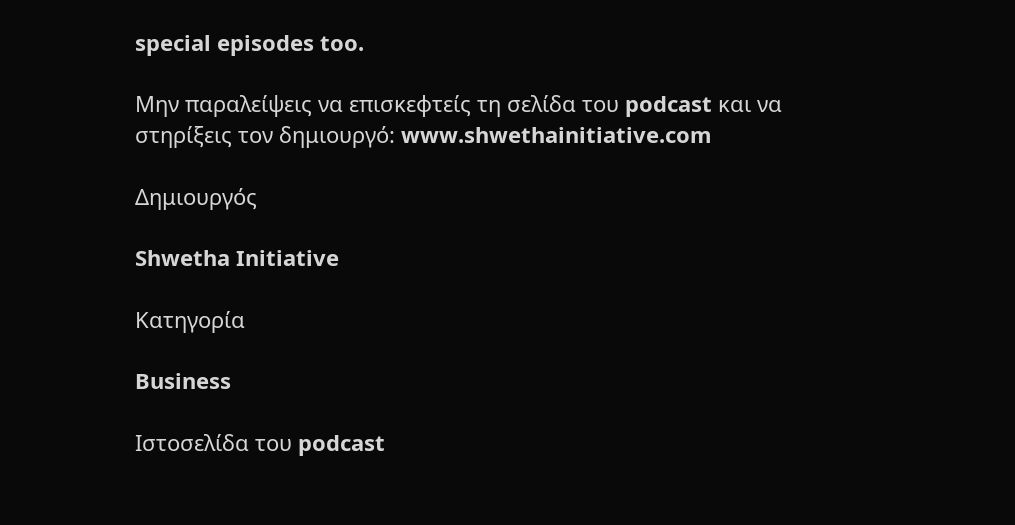special episodes too.

Μην παραλείψεις να επισκεφτείς τη σελίδα του podcast και να στηρίξεις τον δημιουργό: www.shwethainitiative.com

Δημιουργός

Shwetha Initiative

Κατηγορία

Business

Ιστοσελίδα του podcast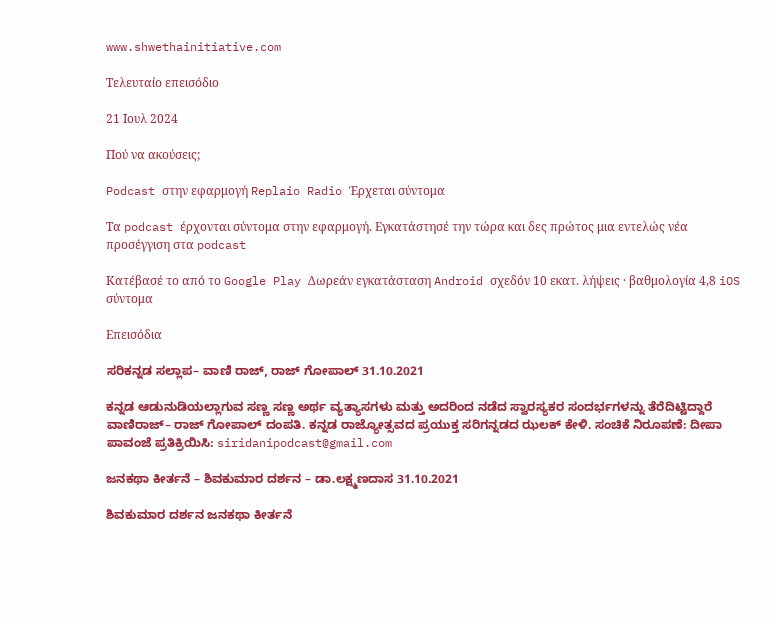www.shwethainitiative.com

Τελευταίο επεισόδιο

21 Ιουλ 2024

Πού να ακούσεις;

Podcast στην εφαρμογή Replaio Radio Έρχεται σύντομα

Τα podcast έρχονται σύντομα στην εφαρμογή. Εγκατάστησέ την τώρα και δες πρώτος μια εντελώς νέα προσέγγιση στα podcast

Κατέβασέ το από το Google Play Δωρεάν εγκατάσταση Android σχεδόν 10 εκατ. λήψεις · βαθμολογία 4,8 iOS σύντομα

Επεισόδια

ಸರಿಕನ್ನಡ ಸಲ್ಲಾಪ– ವಾಣಿ ರಾಜ್‌, ರಾಜ್‌ ಗೋಪಾಲ್‌ 31.10.2021

ಕನ್ನಡ ಆಡುನುಡಿಯಲ್ಲಾಗುವ ಸಣ್ಣ ಸಣ್ಣ ಅರ್ಥ ವ್ಯತ್ಯಾಸಗಳು ಮತ್ತು ಅದರಿಂದ ನಡೆದ ಸ್ವಾರಸ್ಯಕರ ಸಂದರ್ಭಗಳನ್ನು ತೆರೆದಿಟ್ಟಿದ್ದಾರೆ ವಾಣಿರಾಜ್‌– ರಾಜ್‌ ಗೋಪಾಲ್‌ ದಂಪತಿ. ಕನ್ನಡ ರಾಜ್ಯೋತ್ಸವದ ಪ್ರಯುಕ್ತ ಸರಿಗನ್ನಡದ ಝಲಕ್‌ ಕೇಳಿ. ಸಂಚಿಕೆ ನಿರೂಪಣೆ: ದೀಪಾ ಪಾವಂಜೆ ಪ್ರತಿಕ್ರಿಯಿಸಿ: siridanipodcast@gmail.com

ಜನಕಥಾ ಕೀರ್ತನೆ – ಶಿವಕುಮಾರ ದರ್ಶನ – ಡಾ.ಲಕ್ಷ್ಮಣದಾಸ 31.10.2021

ಶಿವಕುಮಾರ ದರ್ಶನ ಜನಕಥಾ ಕೀರ್ತನೆ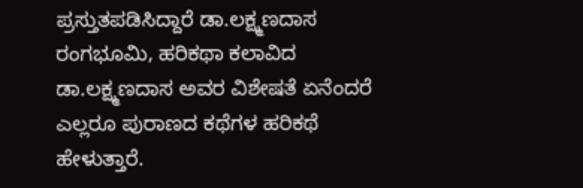ಪ್ರಸ್ತುತಪಡಿಸಿದ್ದಾರೆ ಡಾ.ಲಕ್ಷ್ಮಣದಾಸ ರಂಗಭೂಮಿ, ಹರಿಕಥಾ ಕಲಾವಿದ ಡಾ.ಲಕ್ಷ್ಮಣದಾಸ ಅವರ ವಿಶೇಷತೆ ಏನೆಂದರೆ ಎಲ್ಲರೂ ಪುರಾಣದ ಕಥೆಗಳ ಹರಿಕಥೆ ಹೇಳುತ್ತಾರೆ.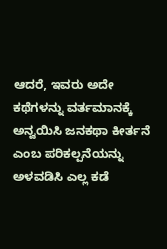ಆದರೆ, ಇವರು ಅದೇ ಕಥೆಗಳನ್ನು ವರ್ತಮಾನಕ್ಕೆ ಅನ್ವಯಿಸಿ ಜನಕಥಾ ಕೀರ್ತನೆ ಎಂಬ ಪರಿಕಲ್ಪನೆಯನ್ನು ಅಳವಡಿಸಿ ಎಲ್ಲ ಕಡೆ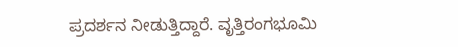ಪ್ರದರ್ಶನ ನೀಡುತ್ತಿದ್ದಾರೆ. ವೃತ್ತಿರಂಗಭೂಮಿ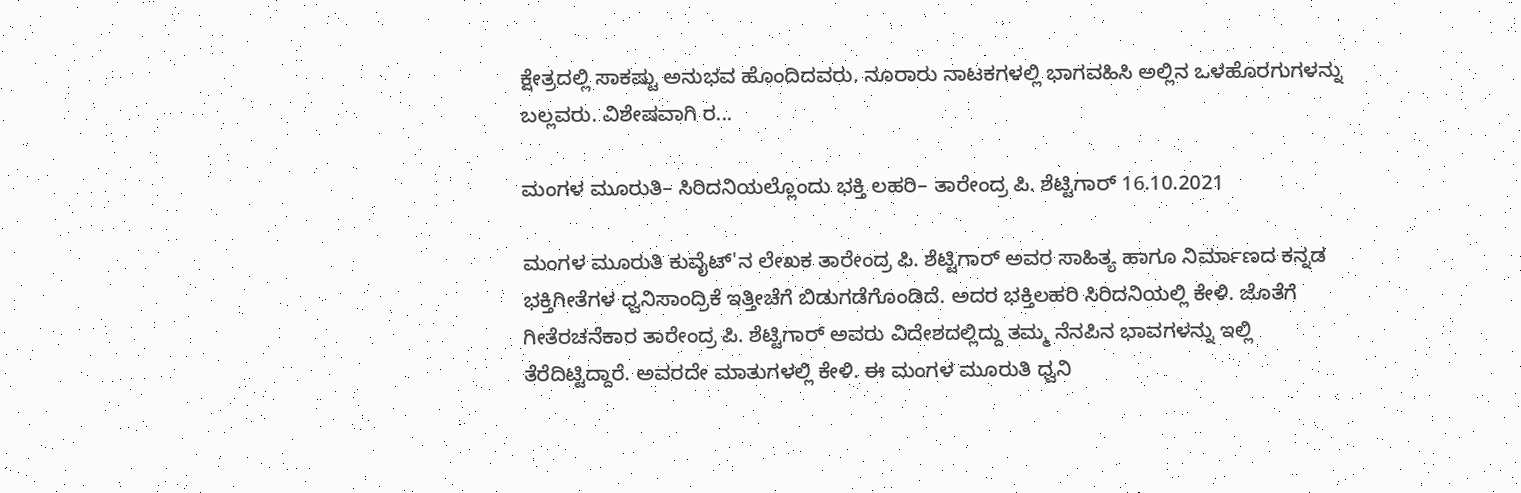ಕ್ಷೇತ್ರದಲ್ಲಿ ಸಾಕಷ್ಟು ಅನುಭವ ಹೊಂದಿದವರು. ನೂರಾರು ನಾಟಕಗಳಲ್ಲಿ ಭಾಗವಹಿಸಿ ಅಲ್ಲಿನ ಒಳಹೊರಗುಗಳನ್ನು ಬಲ್ಲವರು. ವಿಶೇಷವಾಗಿ ರ...

ಮಂಗಳ ಮೂರುತಿ– ಸಿರಿದನಿಯಲ್ಲೊಂದು ಭಕ್ತಿ ಲಹರಿ– ತಾರೇಂದ್ರ ಪಿ. ಶೆಟ್ಟಿಗಾರ್‌ 16.10.2021

ಮಂಗಳ ಮೂರುತಿ ಕುವೈಟ್'ನ ಲೇಖಕ ತಾರೇಂದ್ರ ಪಿ. ಶೆಟ್ಟಿಗಾರ್ ಅವರ ಸಾಹಿತ್ಯ ಹಾಗೂ ನಿರ್ಮಾಣದ ಕನ್ನಡ ಭಕ್ತಿಗೀತೆಗಳ ಧ್ವನಿಸಾಂದ್ರಿಕೆ ಇತ್ತೀಚೆಗೆ ಬಿಡುಗಡೆಗೊಂಡಿದೆ. ಅದರ ಭಕ್ತಿಲಹರಿ ಸಿರಿದನಿಯಲ್ಲಿ ಕೇಳಿ. ಜೊತೆಗೆ ಗೀತೆರಚನೆಕಾರ ತಾರೇಂದ್ರ ಪಿ. ಶೆಟ್ಟಿಗಾರ್‌ ಅವರು ವಿದೇಶದಲ್ಲಿದ್ದು ತಮ್ಮ ನೆನಪಿನ ಭಾವಗಳನ್ನು ಇಲ್ಲಿ ತೆರೆದಿಟ್ಟಿದ್ದಾರೆ. ಅವರದೇ ಮಾತುಗಳಲ್ಲಿ ಕೇಳಿ. ಈ ಮಂಗಳ ಮೂರುತಿ ಧ್ವನಿ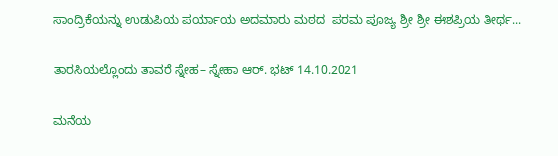ಸಾಂದ್ರಿಕೆಯನ್ನು ಉಡುಪಿಯ ಪರ್ಯಾಯ ಅದಮಾರು ಮಠದ  ಪರಮ ಪೂಜ್ಯ ಶ್ರೀ ಶ್ರೀ ಈಶಪ್ರಿಯ ತೀರ್ಥ...

ತಾರಸಿಯಲ್ಲೊಂದು ತಾವರೆ ಸ್ನೇಹ– ಸ್ನೇಹಾ ಆರ್‌. ಭಟ್‌ 14.10.2021

ಮನೆಯ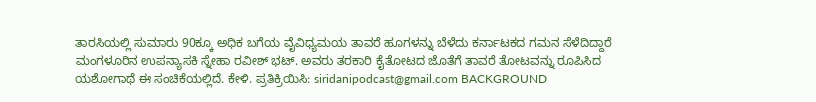ತಾರಸಿಯಲ್ಲಿ ಸುಮಾರು 90ಕ್ಕೂ ಅಧಿಕ ಬಗೆಯ ವೈವಿಧ್ಯಮಯ ತಾವರೆ ಹೂಗಳನ್ನು ಬೆಳೆದು ಕರ್ನಾಟಕದ ಗಮನ ಸೆಳೆದಿದ್ದಾರೆ ಮಂಗಳೂರಿನ ಉಪನ್ಯಾಸಕಿ ಸ್ನೇಹಾ ರವೀಶ್‌ ಭಟ್‌. ಅವರು ತರಕಾರಿ ಕೈತೋಟದ ಜೊತೆಗೆ ತಾವರೆ ತೋಟವನ್ನು ರೂಪಿಸಿದ ಯಶೋಗಾಥೆ ಈ ಸಂಚಿಕೆಯಲ್ಲಿದೆ. ಕೇಳಿ. ಪ್ರತಿಕ್ರಿಯಿಸಿ: siridanipodcast@gmail.com BACKGROUND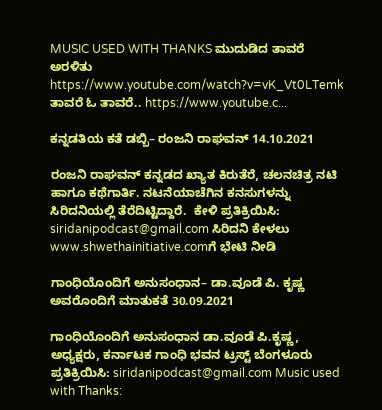MUSIC USED WITH THANKS ಮುದುಡಿದ ತಾವರೆ ಅರಳಿತು https://www.youtube.com/watch?v=vK_Vt0LTemk  ತಾವರೆ ಓ ತಾವರೆ.. https://www.youtube.c...

ಕನ್ನಡತಿಯ ಕತೆ ಡಬ್ಬಿ– ರಂಜನಿ ರಾಘವನ್‌ 14.10.2021

ರಂಜನಿ ರಾಘವನ್‌ ಕನ್ನಡದ ಖ್ಯಾತ ಕಿರುತೆರೆ, ಚಲನಚಿತ್ರ ನಟಿ ಹಾಗೂ ಕಥೆಗಾರ್ತಿ. ನಟನೆಯಾಚೆಗಿನ ಕನಸುಗಳನ್ನು ಸಿರಿದನಿಯಲ್ಲಿ ತೆರೆದಿಟ್ಟಿದ್ದಾರೆ.  ಕೇಳಿ ಪ್ರತಿಕ್ರಿಯಿಸಿ: siridanipodcast@gmail.com ಸಿರಿದನಿ ಕೇಳಲು www.shwethainitiative.comಗೆ ಭೇಟಿ ನೀಡಿ

ಗಾಂಧಿಯೊಂದಿಗೆ ಅನುಸಂಧಾನ– ಡಾ.ವೂಡೆ ಪಿ. ಕೃಷ್ಣ ಅವರೊಂದಿಗೆ ಮಾತುಕತೆ 30.09.2021

ಗಾಂಧಿಯೊಂದಿಗೆ ಅನುಸಂಧಾನ ಡಾ.ವೂಡೆ ಪಿ.ಕೃಷ್ಣ, ಅಧ್ಯಕ್ಷರು, ಕರ್ನಾಟಕ ಗಾಂಧಿ ಭವನ ಟ್ರಸ್ಟ್‌ ಬೆಂಗಳೂರು ಪ್ರತಿಕ್ರಿಯಿಸಿ: siridanipodcast@gmail.com Music used with Thanks: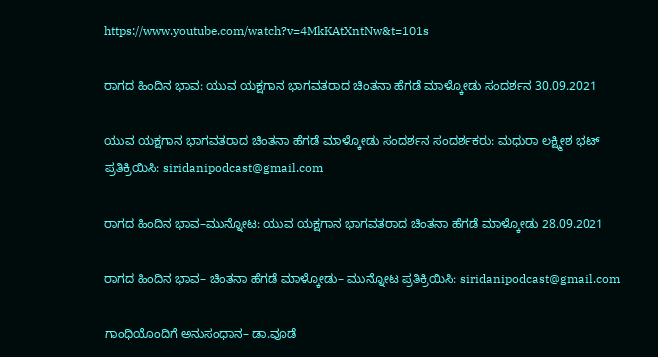https://www.youtube.com/watch?v=4MkKAtXntNw&t=101s

ರಾಗದ ಹಿಂದಿನ ಭಾವ: ಯುವ ಯಕ್ಷಗಾನ ಭಾಗವತರಾದ ಚಿಂತನಾ ಹೆಗಡೆ ಮಾಳ್ಕೋಡು ಸಂದರ್ಶನ 30.09.2021

ಯುವ ಯಕ್ಷಗಾನ ಭಾಗವತರಾದ ಚಿಂತನಾ ಹೆಗಡೆ ಮಾಳ್ಕೋಡು ಸಂದರ್ಶನ ಸಂದರ್ಶಕರು: ಮಧುರಾ ಲಕ್ಷ್ಮೀಶ ಭಟ್‌  ಪ್ರತಿಕ್ರಿಯಿಸಿ: siridanipodcast@gmail.com

ರಾಗದ ಹಿಂದಿನ ಭಾವ–ಮುನ್ನೋಟ: ಯುವ ಯಕ್ಷಗಾನ ಭಾಗವತರಾದ ಚಿಂತನಾ ಹೆಗಡೆ ಮಾಳ್ಕೋಡು 28.09.2021

ರಾಗದ ಹಿಂದಿನ ಭಾವ– ಚಿಂತನಾ ಹೆಗಡೆ ಮಾಳ್ಕೋಡು– ಮುನ್ನೋಟ ಪ್ರತಿಕ್ರಿಯಿಸಿ: siridanipodcast@gmail.com

ಗಾಂಧಿಯೊಂದಿಗೆ ಅನುಸಂಧಾನ– ಡಾ.ವೂಡೆ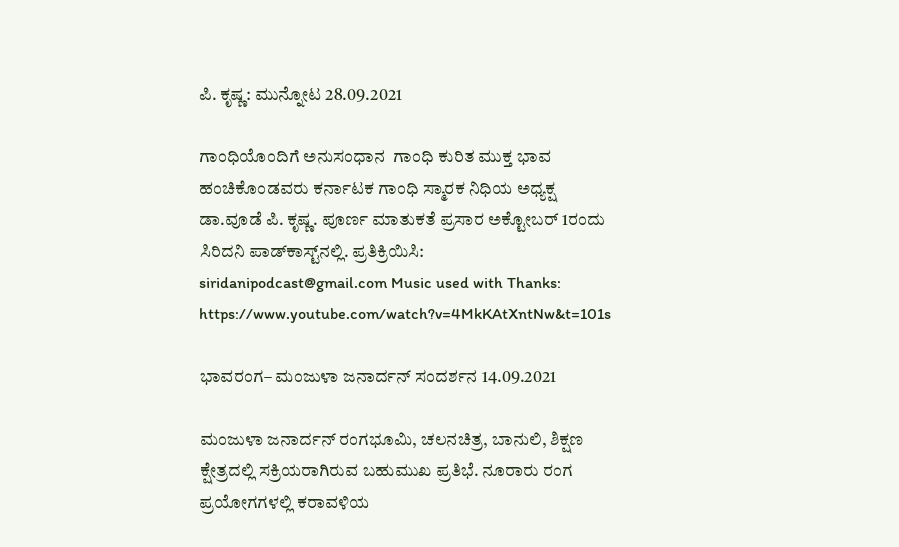ಪಿ. ಕೃಷ್ಣ: ಮುನ್ನೋಟ 28.09.2021

ಗಾಂಧಿಯೊಂದಿಗೆ ಅನುಸಂಧಾನ  ಗಾಂಧಿ ಕುರಿತ ಮುಕ್ತ ಭಾವ ಹಂಚಿಕೊಂಡವರು ಕರ್ನಾಟಕ ಗಾಂಧಿ ಸ್ಮಾರಕ ನಿಧಿಯ ಅಧ್ಯಕ್ಷ  ಡಾ.ವೂಡೆ ಪಿ. ಕೃಷ್ಣ. ಪೂರ್ಣ ಮಾತುಕತೆ ಪ್ರಸಾರ ಅಕ್ಟೋಬರ್‌ 1ರಂದು ಸಿರಿದನಿ ಪಾಡ್‌ಕಾಸ್ಟ್‌ನಲ್ಲಿ. ಪ್ರತಿಕ್ರಿಯಿಸಿ: siridanipodcast@gmail.com Music used with Thanks: https://www.youtube.com/watch?v=4MkKAtXntNw&t=101s

ಭಾವರಂಗ– ಮಂಜುಳಾ ಜನಾರ್ದನ್‌ ಸಂದರ್ಶನ 14.09.2021

ಮಂಜುಳಾ ಜನಾರ್ದನ್‌ ರಂಗಭೂಮಿ, ಚಲನಚಿತ್ರ, ಬಾನುಲಿ, ಶಿಕ್ಷಣ ಕ್ಷೇತ್ರದಲ್ಲಿ ಸಕ್ರಿಯರಾಗಿರುವ ಬಹುಮುಖ ಪ್ರತಿಭೆ. ನೂರಾರು ರಂಗ ಪ್ರಯೋಗಗಳಲ್ಲಿ ಕರಾವಳಿಯ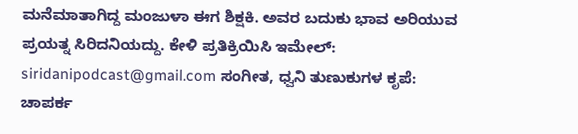ಮನೆಮಾತಾಗಿದ್ದ ಮಂಜುಳಾ ಈಗ ಶಿಕ್ಷಕಿ. ಅವರ ಬದುಕು ಭಾವ ಅರಿಯುವ ಪ್ರಯತ್ನ ಸಿರಿದನಿಯದ್ದು. ಕೇಳಿ ಪ್ರತಿಕ್ರಿಯಿಸಿ ಇಮೇಲ್‌: siridanipodcast@gmail.com ಸಂಗೀತ, ಧ್ವನಿ ತುಣುಕುಗಳ ಕೃಪೆ: ಚಾಪರ್ಕ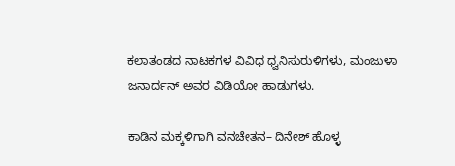ಕಲಾತಂಡದ ನಾಟಕಗಳ ವಿವಿಧ ಧ್ವನಿಸುರುಳಿಗಳು, ಮಂಜುಳಾ ಜನಾರ್ದನ್‌ ಅವರ ವಿಡಿಯೋ ಹಾಡುಗಳು.

ಕಾಡಿನ ಮಕ್ಕಳಿಗಾಗಿ ವನಚೇತನ– ದಿನೇಶ್‌ ಹೊಳ್ಳ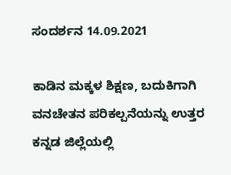ಸಂದರ್ಶನ 14.09.2021

ಕಾಡಿನ ಮಕ್ಕಳ ಶಿಕ್ಷಣ, ಬದುಕಿಗಾಗಿ ವನಚೇತನ ಪರಿಕಲ್ಪನೆಯನ್ನು ಉತ್ತರ ಕನ್ನಡ ಜಿಲ್ಲೆಯಲ್ಲಿ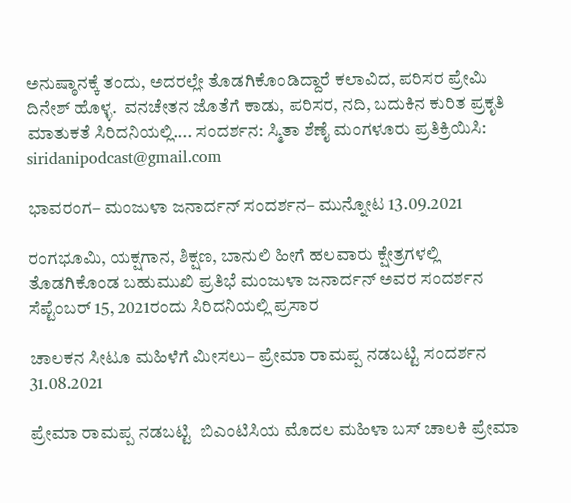ಅನುಷ್ಠಾನಕ್ಕೆ ತಂದು, ಅದರಲ್ಲೇ ತೊಡಗಿಕೊಂಡಿದ್ದಾರೆ ಕಲಾವಿದ, ಪರಿಸರ ಪ್ರೇಮಿ ದಿನೇಶ್‌ ಹೊಳ್ಳ.  ವನಚೇತನ ಜೊತೆಗೆ ಕಾಡು, ಪರಿಸರ, ನದಿ, ಬದುಕಿನ ಕುರಿತ ಪ್ರಕೃತಿ ಮಾತುಕತೆ ಸಿರಿದನಿಯಲ್ಲಿ.... ಸಂದರ್ಶನ: ಸ್ಮಿತಾ ಶೆಣೈ ಮಂಗಳೂರು ಪ್ರತಿಕ್ರಿಯಿಸಿ: siridanipodcast@gmail.com

ಭಾವರಂಗ– ಮಂಜುಳಾ ಜನಾರ್ದನ್‌ ಸಂದರ್ಶನ– ಮುನ್ನೋಟ 13.09.2021

ರಂಗಭೂಮಿ, ಯಕ್ಷಗಾನ, ಶಿಕ್ಷಣ, ಬಾನುಲಿ ಹೀಗೆ ಹಲವಾರು ಕ್ಷೇತ್ರಗಳಲ್ಲಿ ತೊಡಗಿಕೊಂಡ ಬಹುಮುಖಿ ಪ್ರತಿಭೆ ಮಂಜುಳಾ ಜನಾರ್ದನ್‌ ಅವರ ಸಂದರ್ಶನ ಸೆಪ್ಟೆಂಬರ್‌ 15, 2021ರಂದು ಸಿರಿದನಿಯಲ್ಲಿ ಪ್ರಸಾರ

ಚಾಲಕನ ಸೀಟೂ ಮಹಿಳೆಗೆ ಮೀಸಲು– ಪ್ರೇಮಾ ರಾಮಪ್ಪ ನಡಬಟ್ಟಿ ಸಂದರ್ಶನ 31.08.2021

ಪ್ರೇಮಾ ರಾಮಪ್ಪ ನಡಬಟ್ಟಿ  ಬಿಎಂಟಿಸಿಯ ಮೊದಲ ಮಹಿಳಾ ಬಸ್‌ ಚಾಲಕಿ ಪ್ರೇಮಾ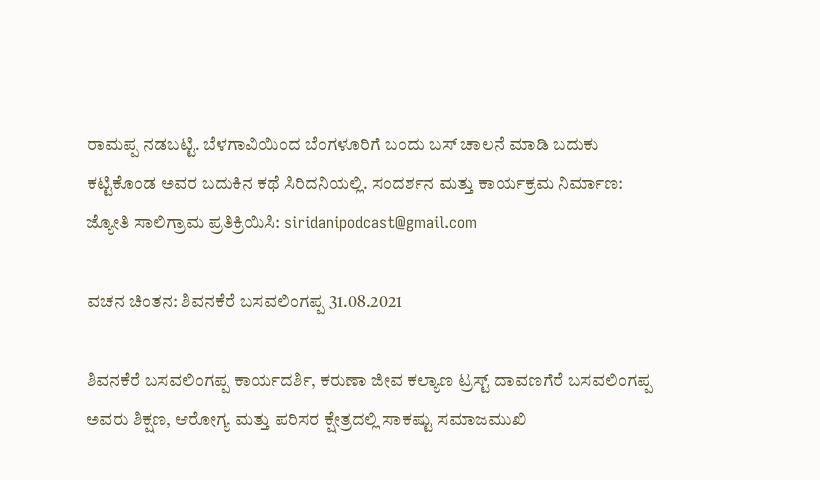ರಾಮಪ್ಪ ನಡಬಟ್ಟಿ. ಬೆಳಗಾವಿಯಿಂದ ಬೆಂಗಳೂರಿಗೆ ಬಂದು ಬಸ್‌ ಚಾಲನೆ ಮಾಡಿ ಬದುಕು ಕಟ್ಟಿಕೊಂಡ ಅವರ ಬದುಕಿನ ಕಥೆ ಸಿರಿದನಿಯಲ್ಲಿ. ಸಂದರ್ಶನ ಮತ್ತು ಕಾರ್ಯಕ್ರಮ ನಿರ್ಮಾಣ: ಜ್ಯೋತಿ ಸಾಲಿಗ್ರಾಮ ಪ್ರತಿಕ್ರಿಯಿಸಿ: siridanipodcast@gmail.com

ವಚನ ಚಿಂತನ: ಶಿವನಕೆರೆ ಬಸವಲಿಂಗಪ್ಪ 31.08.2021

ಶಿವನಕೆರೆ ಬಸವಲಿಂಗಪ್ಪ ಕಾರ್ಯದರ್ಶಿ, ಕರುಣಾ ಜೀವ ಕಲ್ಯಾಣ ಟ್ರಸ್ಟ್‌ ದಾವಣಗೆರೆ ಬಸವಲಿಂಗಪ್ಪ ಅವರು ಶಿಕ್ಷಣ, ಆರೋಗ್ಯ ಮತ್ತು ಪರಿಸರ ಕ್ಷೇತ್ರದಲ್ಲಿ ಸಾಕಷ್ಟು ಸಮಾಜಮುಖಿ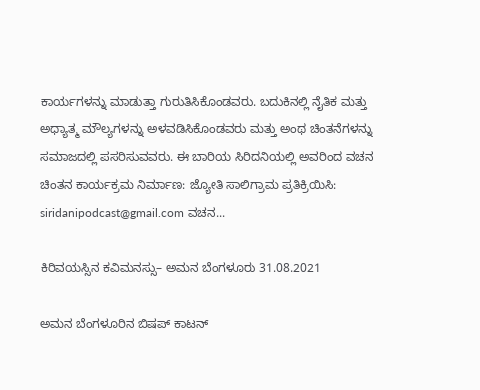ಕಾರ್ಯಗಳನ್ನು ಮಾಡುತ್ತಾ ಗುರುತಿಸಿಕೊಂಡವರು. ಬದುಕಿನಲ್ಲಿ ನೈತಿಕ ಮತ್ತು ಅಧ್ಯಾತ್ಮ ಮೌಲ್ಯಗಳನ್ನು ಅಳವಡಿಸಿಕೊಂಡವರು ಮತ್ತು ಅಂಥ ಚಿಂತನೆಗಳನ್ನು ಸಮಾಜದಲ್ಲಿ ಪಸರಿಸುವವರು. ಈ ಬಾರಿಯ ಸಿರಿದನಿಯಲ್ಲಿ ಅವರಿಂದ ವಚನ ಚಿಂತನ ಕಾರ್ಯಕ್ರಮ ನಿರ್ಮಾಣ: ಜ್ಯೋತಿ ಸಾಲಿಗ್ರಾಮ ಪ್ರತಿಕ್ರಿಯಿಸಿ: siridanipodcast@gmail.com ವಚನ...

ಕಿರಿವಯಸ್ಸಿನ ಕವಿಮನಸ್ಸು– ಅಮನ ಬೆಂಗಳೂರು 31.08.2021

ಅಮನ ಬೆಂಗಳೂರಿನ ಬಿಷಪ್‌ ಕಾಟನ್‌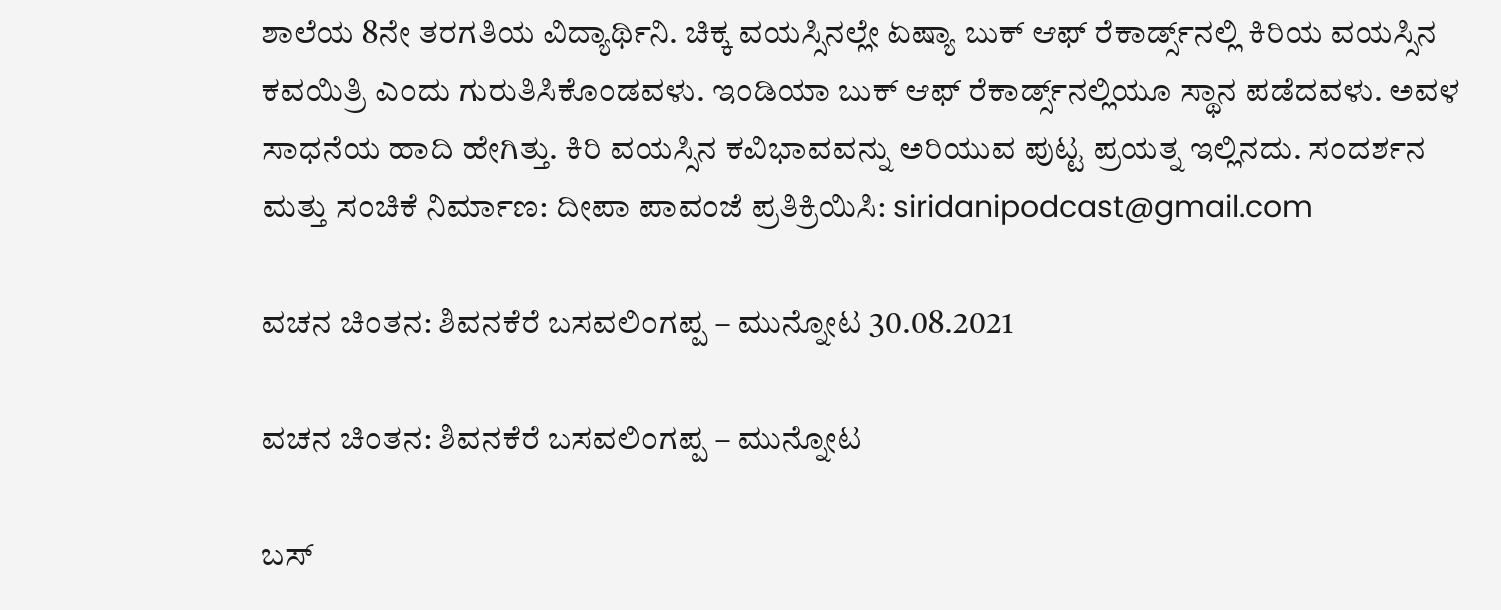ಶಾಲೆಯ 8ನೇ ತರಗತಿಯ ವಿದ್ಯಾರ್ಥಿನಿ. ಚಿಕ್ಕ ವಯಸ್ಸಿನಲ್ಲೇ ಏಷ್ಯಾ ಬುಕ್‌ ಆಫ್‌ ರೆಕಾರ್ಡ್ಸ್‌ನಲ್ಲಿ ಕಿರಿಯ ವಯಸ್ಸಿನ ಕವಯಿತ್ರಿ ಎಂದು ಗುರುತಿಸಿಕೊಂಡವಳು. ಇಂಡಿಯಾ ಬುಕ್‌ ಆಫ್‌ ರೆಕಾರ್ಡ್ಸ್‌ನಲ್ಲಿಯೂ ಸ್ಥಾನ ಪಡೆದವಳು. ಅವಳ ಸಾಧನೆಯ ಹಾದಿ ಹೇಗಿತ್ತು. ಕಿರಿ ವಯಸ್ಸಿನ ಕವಿಭಾವವನ್ನು ಅರಿಯುವ ಪುಟ್ಟ ಪ್ರಯತ್ನ ಇಲ್ಲಿನದು. ಸಂದರ್ಶನ ಮತ್ತು ಸಂಚಿಕೆ ನಿರ್ಮಾಣ: ದೀಪಾ ಪಾವಂಜೆ ಪ್ರತಿಕ್ರಿಯಿಸಿ: siridanipodcast@gmail.com

ವಚನ ಚಿಂತನ: ಶಿವನಕೆರೆ ಬಸವಲಿಂಗಪ್ಪ – ಮುನ್ನೋಟ 30.08.2021

ವಚನ ಚಿಂತನ: ಶಿವನಕೆರೆ ಬಸವಲಿಂಗಪ್ಪ – ಮುನ್ನೋಟ

ಬಸ್‌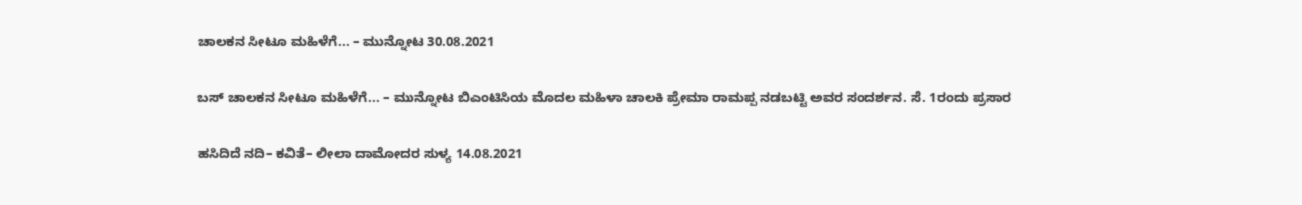ಚಾಲಕನ ಸೀಟೂ ಮಹಿಳೆಗೆ... – ಮುನ್ನೋಟ 30.08.2021

ಬಸ್‌ ಚಾಲಕನ ಸೀಟೂ ಮಹಿಳೆಗೆ... – ಮುನ್ನೋಟ ಬಿಎಂಟಿಸಿಯ ಮೊದಲ ಮಹಿಳಾ ಚಾಲಕಿ ಪ್ರೇಮಾ ರಾಮಪ್ಪ ನಡಬಟ್ಟಿ ಅವರ ಸಂದರ್ಶನ. ಸೆ. 1ರಂದು ಪ್ರಸಾರ

ಹಸಿದಿದೆ ನದಿ– ಕವಿತೆ– ಲೀಲಾ ದಾಮೋದರ ಸುಳ್ಯ 14.08.2021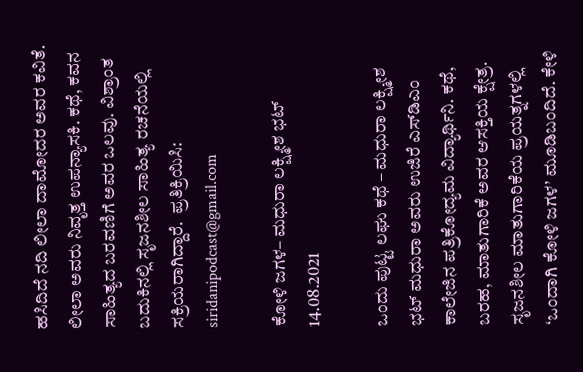ಹಸಿದಿದೆ ನದಿ ಲೀಲಾ ದಾಮೋದರ ಅವರ ಕವಿತೆ. ಲೀಲಾ ಅವರು ನಿವೃತ್ತ ಉಪನ್ಯಾಸಕಿ. ಕಥೆ, ಕವನ ಸಾಹಿತ್ಯದ ಬರವಣಿಗೆ ಅವರ ಒಲವು. ವಿಶ್ರಾಂತ ಬದುಕಿನಲ್ಲಿ ಸೃಜನಶೀಲ ಸಾಹಿತ್ಯ ರಚನೆಯಲ್ಲಿ ಸಕ್ರಿಯರಾಗಿದ್ದಾರೆ.  ಪ್ರತಿಕ್ರಿಯಿಸಿ: siridanipodcast@gmail.com

ಕೋಳಿ ಜಗಳ– ಮಧುರಾ ಲಕ್ಷ್ಮೀಶ ಭಟ್‌ 14.08.2021

ಒಂದು ಪುಟ್ಟ ಲಘು ಕಥೆ – ಮಧುರಾ ಲಕ್ಷ್ಮೀಶ ಭಟ್‌ ಮಧುರಾ ಅವರು ಉಜಿರೆ ಎಸ್‌ಡಿಎಂ ಕಾಲೇಜಿನ ಪತ್ರಿಕೋದ್ಯಮ ವಿದ್ಯಾರ್ಥಿನಿ. ಕಥೆ, ಬರಹ, ಮಾತುಗಾರಿಕೆ ಅವರ ಆಸಕ್ತಿಯ ಕ್ಷೇತ್ರ. ಸೃಜನಶೀಲ ಮಾತುಗಾರಿಕೆಯ ಪ್ರಯತ್ನಗಳಲ್ಲಿ ‘ಒಂದಾಗಿ ಕೋಳಿ ಜಗಳ’ ಮೂಡಿಬಂದಿದೆ. ಕೇಳಿ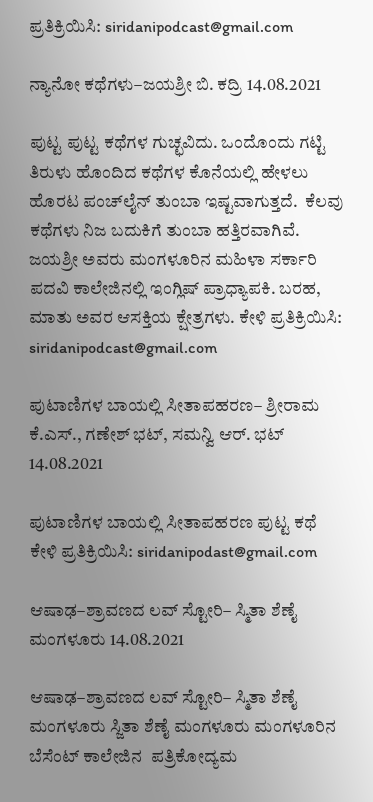ಪ್ರತಿಕ್ರಿಯಿಸಿ: siridanipodcast@gmail.com

ನ್ಯಾನೋ ಕಥೆಗಳು–ಜಯಶ್ರೀ ಬಿ. ಕದ್ರಿ 14.08.2021

ಪುಟ್ಟ ಪುಟ್ಟ ಕಥೆಗಳ ಗುಚ್ಛವಿದು. ಒಂದೊಂದು ಗಟ್ಟಿ ತಿರುಳು ಹೊಂದಿದ ಕಥೆಗಳ ಕೊನೆಯಲ್ಲಿ ಹೇಳಲು ಹೊರಟ ಪಂಚ್‌ಲೈನ್‌ ತುಂಬಾ ಇಷ್ಟವಾಗುತ್ತದೆ.  ಕೆಲವು ಕಥೆಗಳು ನಿಜ ಬದುಕಿಗೆ ತುಂಬಾ ಹತ್ತಿರವಾಗಿವೆ. ಜಯಶ್ರೀ ಅವರು ಮಂಗಳೂರಿನ ಮಹಿಳಾ ಸರ್ಕಾರಿ ಪದವಿ ಕಾಲೇಜಿನಲ್ಲಿ ಇಂಗ್ಲಿಷ್‌ ಪ್ರಾಧ್ಯಾಪಕಿ. ಬರಹ, ಮಾತು ಅವರ ಆಸಕ್ತಿಯ ಕ್ಷೇತ್ರಗಳು. ಕೇಳಿ ಪ್ರತಿಕ್ರಿಯಿಸಿ: siridanipodcast@gmail.com

ಪುಟಾಣಿಗಳ ಬಾಯಲ್ಲಿ ಸೀತಾಪಹರಣ– ಶ್ರೀರಾಮ ಕೆ.ಎಸ್‌., ಗಣೇಶ್‌ ಭಟ್‌, ಸಮನ್ವಿ ಆರ್‌. ಭಟ್‌ 14.08.2021

ಪುಟಾಣಿಗಳ ಬಾಯಲ್ಲಿ ಸೀತಾಪಹರಣ ಪುಟ್ಟ ಕಥೆ ಕೇಳಿ ಪ್ರತಿಕ್ರಿಯಿಸಿ: siridanipodast@gmail.com

ಆಷಾಢ–ಶ್ರಾವಣದ ಲವ್‌ ಸ್ಟೋರಿ– ಸ್ಮಿತಾ ಶೆಣೈ ಮಂಗಳೂರು 14.08.2021

ಆಷಾಢ–ಶ್ರಾವಣದ ಲವ್‌ ಸ್ಟೋರಿ– ಸ್ಮಿತಾ ಶೆಣೈ ಮಂಗಳೂರು ಸ್ಜಿತಾ ಶೆಣೈ ಮಂಗಳೂರು ಮಂಗಳೂರಿನ ಬೆಸೆಂಟ್ ಕಾಲೇಜಿನ  ಪತ್ರಿಕೋದ್ಯಮ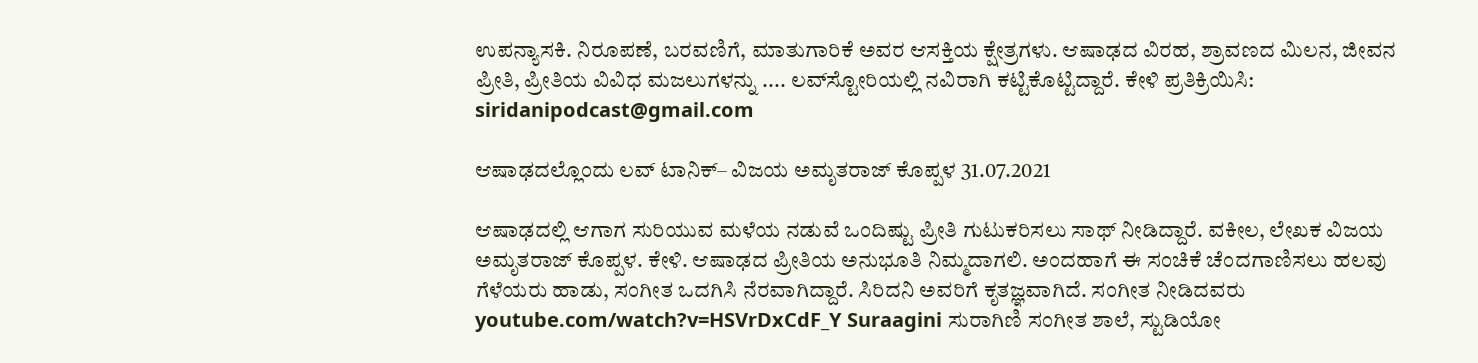ಉಪನ್ಯಾಸಕಿ. ನಿರೂಪಣೆ, ಬರವಣಿಗೆ, ಮಾತುಗಾರಿಕೆ ಅವರ ಆಸಕ್ತಿಯ ಕ್ಷೇತ್ರಗಳು. ಆಷಾಢದ ವಿರಹ, ಶ್ರಾವಣದ ಮಿಲನ, ಜೀವನ ಪ್ರೀತಿ, ಪ್ರೀತಿಯ ವಿವಿಧ ಮಜಲುಗಳನ್ನು .... ಲವ್‌ಸ್ಟೋರಿಯಲ್ಲಿ ನವಿರಾಗಿ ಕಟ್ಟಿಕೊಟ್ಟಿದ್ದಾರೆ. ಕೇಳಿ ಪ್ರತಿಕ್ರಿಯಿಸಿ: siridanipodcast@gmail.com

ಆಷಾಢದಲ್ಲೊಂದು ಲವ್‌ ಟಾನಿಕ್‌– ವಿಜಯ ಅಮೃತರಾಜ್‌ ಕೊಪ್ಪಳ 31.07.2021

ಆಷಾಢದಲ್ಲಿ ಆಗಾಗ ಸುರಿಯುವ ಮಳೆಯ ನಡುವೆ ಒಂದಿಷ್ಟು ಪ್ರೀತಿ ಗುಟುಕರಿಸಲು ಸಾಥ್‌ ನೀಡಿದ್ದಾರೆ. ವಕೀಲ, ಲೇಖಕ ವಿಜಯ ಅಮೃತರಾಜ್‌ ಕೊಪ್ಪಳ. ಕೇಳಿ. ಆಷಾಢದ ಪ್ರೀತಿಯ ಅನುಭೂತಿ ನಿಮ್ಮದಾಗಲಿ. ಅಂದಹಾಗೆ ಈ ಸಂಚಿಕೆ ಚೆಂದಗಾಣಿಸಲು ಹಲವು ಗೆಳೆಯರು ಹಾಡು, ಸಂಗೀತ ಒದಗಿಸಿ ನೆರವಾಗಿದ್ದಾರೆ. ಸಿರಿದನಿ ಅವರಿಗೆ ಕೃತಜ್ಞವಾಗಿದೆ. ಸಂಗೀತ ನೀಡಿದವರು youtube.com/watch?v=HSVrDxCdF_Y Suraagini ಸುರಾಗಿಣಿ ಸಂಗೀತ ಶಾಲೆ, ಸ್ಟುಡಿಯೋ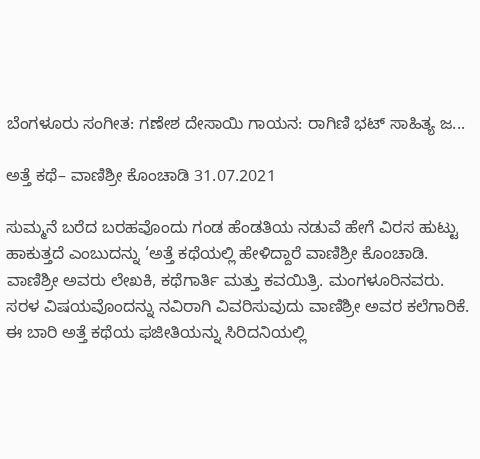ಬೆಂಗಳೂರು ಸಂಗೀತ: ಗಣೇಶ ದೇಸಾಯಿ ಗಾಯನ: ರಾಗಿಣಿ ಭಟ್‌ ಸಾಹಿತ್ಯ ಜ...

ಅತ್ತೆ ಕಥೆ– ವಾಣಿಶ್ರೀ ಕೊಂಚಾಡಿ 31.07.2021

ಸುಮ್ಮನೆ ಬರೆದ ಬರಹವೊಂದು ಗಂಡ ಹೆಂಡತಿಯ ನಡುವೆ ಹೇಗೆ ವಿರಸ ಹುಟ್ಟು ಹಾಕುತ್ತದೆ ಎಂಬುದನ್ನು ‘ಅತ್ತೆ ಕಥೆಯಲ್ಲಿ ಹೇಳಿದ್ದಾರೆ ವಾಣಿಶ್ರೀ ಕೊಂಚಾಡಿ. ವಾಣಿಶ್ರೀ ಅವರು ಲೇಖಕಿ, ಕಥೆಗಾರ್ತಿ ಮತ್ತು ಕವಯಿತ್ರಿ. ಮಂಗಳೂರಿನವರು. ಸರಳ ವಿಷಯವೊಂದನ್ನು ನವಿರಾಗಿ ವಿವರಿಸುವುದು ವಾಣಿಶ್ರೀ ಅವರ ಕಲೆಗಾರಿಕೆ. ಈ ಬಾರಿ ಅತ್ತೆ ಕಥೆಯ ಫಜೀತಿಯನ್ನು ಸಿರಿದನಿಯಲ್ಲಿ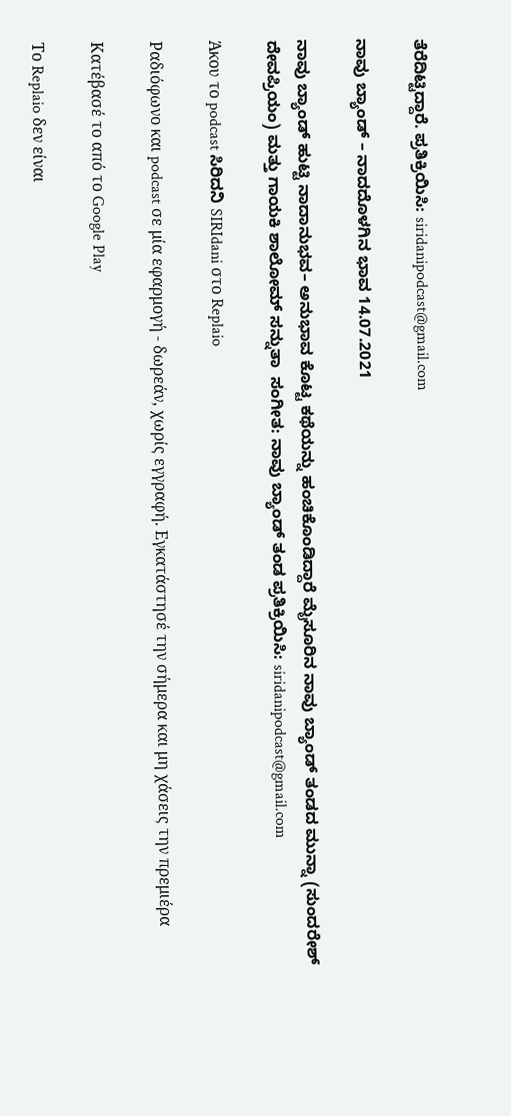ತೆರೆದಿಟ್ಟಿದ್ದಾರೆ. ಪ್ರತಿಕ್ರಿಯಿಸಿ: siridanipodcast@gmail.com

ನಾವು ಬ್ಯಾಂಡ್‌ – ನಾದದೊಳಗಿನ ಭಾವ 14.07.2021

ನಾವು ಬ್ಯಾಂಡ್‌ ಹುಟ್ಟಿ ನಾದಾನುಭವ– ಅನುಭಾವ ಕೊಟ್ಟ ಕಥೆಯನ್ನು ಹಂಚಿಕೊಂಡಿದ್ದಾರೆ ಮೈಸೂರಿನ ನಾವು ಬ್ಯಾಂಡ್‌ ತಂಡದ ಮುನ್ನಾ (ಸುಂದರೇಶ್‌ ದೇವಪ್ರಿಯಂ) ಮತ್ತು ಗಾಯಕಿ ಶಾಲೋಮ್‌ ಸನ್ನುತಾ  ಸಂಗೀತ: ನಾವು ಬ್ಯಾಂಡ್‌ ತಂಡ ಪ್ರತಿಕ್ರಿಯಿಸಿ: siridanipodcast@gmail.com

Άκου το podcast ಸಿರಿದನಿ SIRIdani στο Replaio

Ραδιόφωνο και podcast σε μία εφαρμογή - δωρεάν, χωρίς εγγραφή. Εγκατάστησέ την σήμερα και μη χάσεις την πρεμιέρα

Κατέβασέ το από το Google Play

Το Replaio δεν είναι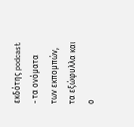εκδότης podcast - τα ονόματα των εκπομπών, τα εξώφυλλα και ο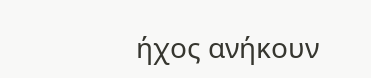ήχος ανήκουν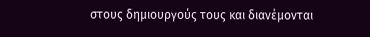στους δημιουργούς τους και διανέμονται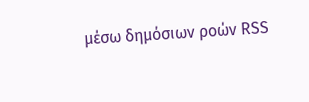μέσω δημόσιων ροών RSS